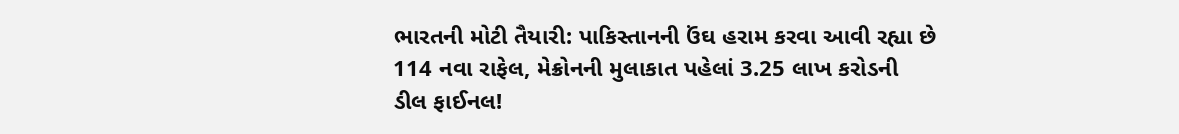ભારતની મોટી તૈયારી: પાકિસ્તાનની ઉંઘ હરામ કરવા આવી રહ્યા છે 114 નવા રાફેલ, મેક્રોનની મુલાકાત પહેલાં 3.25 લાખ કરોડની ડીલ ફાઈનલ!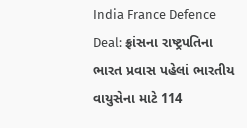India France Defence Deal: ફ્રાંસના રાષ્ટ્રપતિના ભારત પ્રવાસ પહેલાં ભારતીય વાયુસેના માટે 114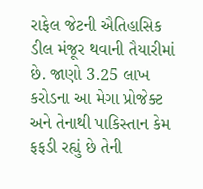રાફેલ જેટની ઐતિહાસિક ડીલ મંજૂર થવાની તૈયારીમાં છે. જાણો 3.25 લાખ કરોડના આ મેગા પ્રોજેક્ટ અને તેનાથી પાકિસ્તાન કેમ ફફડી રહ્યું છે તેની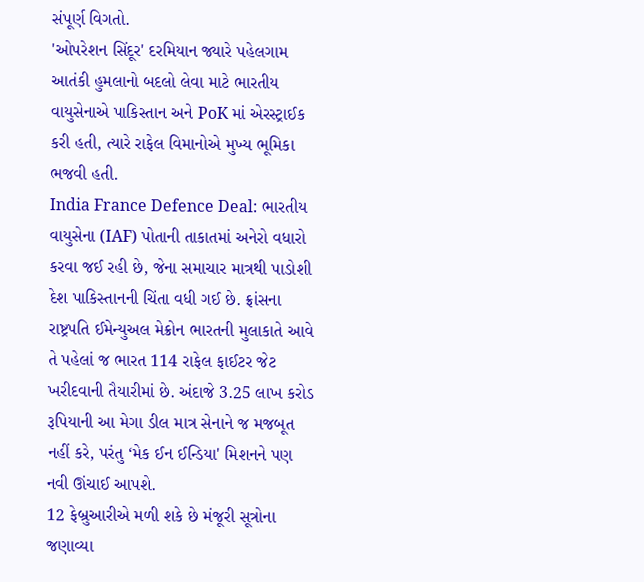સંપૂર્ણ વિગતો.
'ઓપરેશન સિંદૂર' દરમિયાન જ્યારે પહેલગામ આતંકી હુમલાનો બદલો લેવા માટે ભારતીય વાયુસેનાએ પાકિસ્તાન અને PoK માં એરસ્ટ્રાઈક કરી હતી, ત્યારે રાફેલ વિમાનોએ મુખ્ય ભૂમિકા ભજવી હતી.
India France Defence Deal: ભારતીય વાયુસેના (IAF) પોતાની તાકાતમાં અનેરો વધારો કરવા જઈ રહી છે, જેના સમાચાર માત્રથી પાડોશી દેશ પાકિસ્તાનની ચિંતા વધી ગઈ છે. ફ્રાંસના રાષ્ટ્રપતિ ઈમેન્યુઅલ મેક્રોન ભારતની મુલાકાતે આવે તે પહેલાં જ ભારત 114 રાફેલ ફાઈટર જેટ ખરીદવાની તૈયારીમાં છે. અંદાજે 3.25 લાખ કરોડ રૂપિયાની આ મેગા ડીલ માત્ર સેનાને જ મજબૂત નહીં કરે, પરંતુ ‘મેક ઈન ઈન્ડિયા' મિશનને પણ નવી ઊંચાઈ આપશે.
12 ફેબ્રુઆરીએ મળી શકે છે મંજૂરી સૂત્રોના જણાવ્યા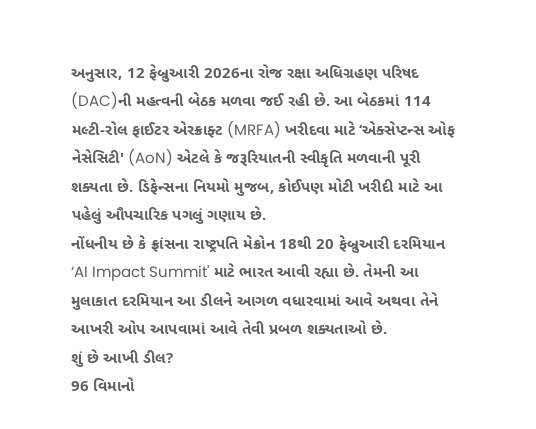અનુસાર, 12 ફેબ્રુઆરી 2026ના રોજ રક્ષા અધિગ્રહણ પરિષદ (DAC)ની મહત્વની બેઠક મળવા જઈ રહી છે. આ બેઠકમાં 114 મલ્ટી-રોલ ફાઈટર એરક્રાફ્ટ (MRFA) ખરીદવા માટે ‘એક્સેપ્ટન્સ ઓફ નેસેસિટી' (AoN) એટલે કે જરૂરિયાતની સ્વીકૃતિ મળવાની પૂરી શક્યતા છે. ડિફેન્સના નિયમો મુજબ, કોઈપણ મોટી ખરીદી માટે આ પહેલું ઔપચારિક પગલું ગણાય છે.
નોંધનીય છે કે ફ્રાંસના રાષ્ટ્રપતિ મેક્રોન 18થી 20 ફેબ્રુઆરી દરમિયાન ‘AI Impact Summit' માટે ભારત આવી રહ્યા છે. તેમની આ મુલાકાત દરમિયાન આ ડીલને આગળ વધારવામાં આવે અથવા તેને આખરી ઓપ આપવામાં આવે તેવી પ્રબળ શક્યતાઓ છે.
શું છે આખી ડીલ?
96 વિમાનો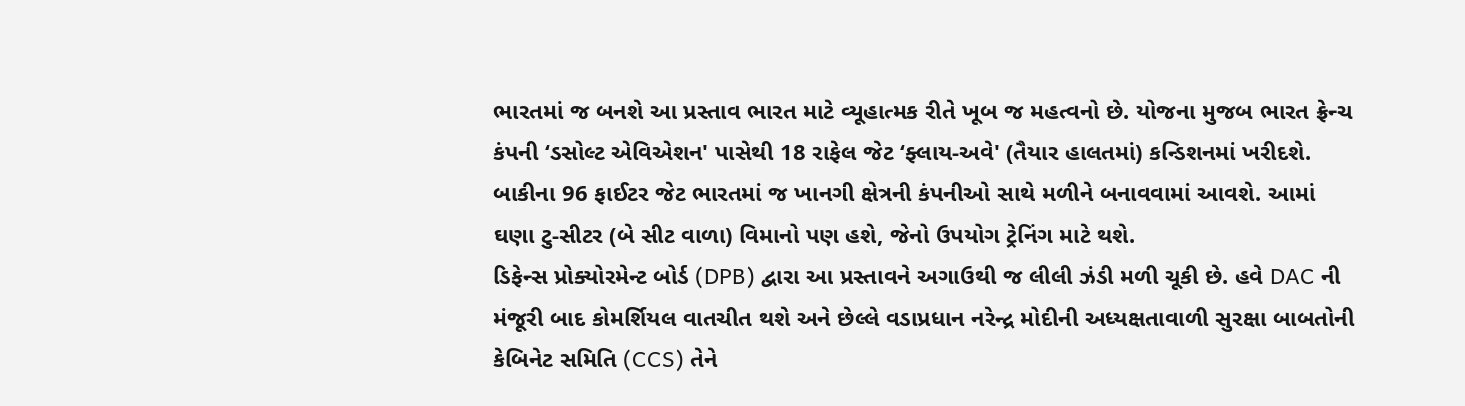ભારતમાં જ બનશે આ પ્રસ્તાવ ભારત માટે વ્યૂહાત્મક રીતે ખૂબ જ મહત્વનો છે. યોજના મુજબ ભારત ફ્રેન્ચ કંપની ‘ડસોલ્ટ એવિએશન' પાસેથી 18 રાફેલ જેટ ‘ફ્લાય-અવે' (તૈયાર હાલતમાં) કન્ડિશનમાં ખરીદશે. બાકીના 96 ફાઈટર જેટ ભારતમાં જ ખાનગી ક્ષેત્રની કંપનીઓ સાથે મળીને બનાવવામાં આવશે. આમાં ઘણા ટુ-સીટર (બે સીટ વાળા) વિમાનો પણ હશે, જેનો ઉપયોગ ટ્રેનિંગ માટે થશે.
ડિફેન્સ પ્રોક્યોરમેન્ટ બોર્ડ (DPB) દ્વારા આ પ્રસ્તાવને અગાઉથી જ લીલી ઝંડી મળી ચૂકી છે. હવે DAC ની મંજૂરી બાદ કોમર્શિયલ વાતચીત થશે અને છેલ્લે વડાપ્રધાન નરેન્દ્ર મોદીની અધ્યક્ષતાવાળી સુરક્ષા બાબતોની કેબિનેટ સમિતિ (CCS) તેને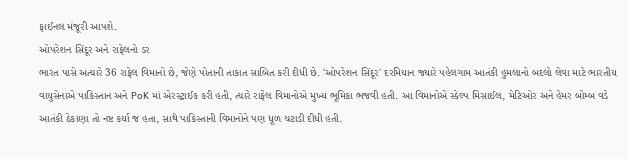ફાઈનલ મંજૂરી આપશે.
ઓપરેશન સિંદૂર અને રાફેલનો ડર
ભારત પાસે અત્યારે 36 રાફેલ વિમાનો છે, જેણે પોતાની તાકાત સાબિત કરી દીધી છે. 'ઓપરેશન સિંદૂર' દરમિયાન જ્યારે પહેલગામ આતંકી હુમલાનો બદલો લેવા માટે ભારતીય વાયુસેનાએ પાકિસ્તાન અને PoK માં એરસ્ટ્રાઈક કરી હતી, ત્યારે રાફેલ વિમાનોએ મુખ્ય ભૂમિકા ભજવી હતી. આ વિમાનોએ સ્કેલ્પ મિસાઈલ, મેટિઓર અને હેમર બોમ્બ વડે આતંકી ઠેકાણા તો નષ્ટ કર્યા જ હતા, સાથે પાકિસ્તાની વિમાનોને પણ ધૂળ ચટાડી દીધી હતી.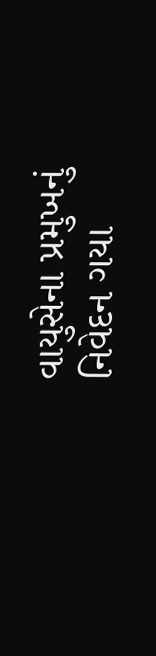વાયુસેના પ્રમુખનું નિવેદન ગયા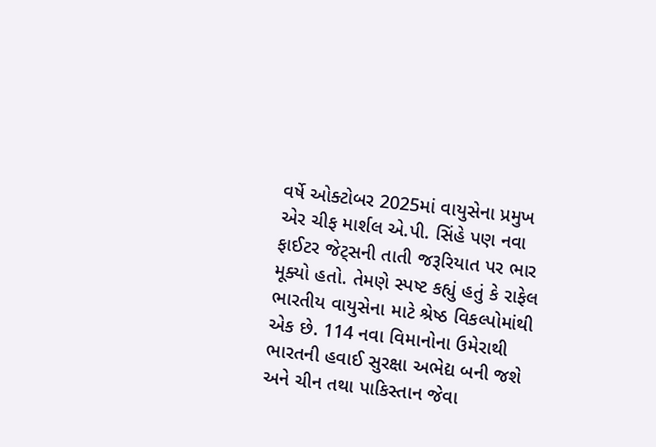વર્ષે ઓક્ટોબર 2025માં વાયુસેના પ્રમુખ એર ચીફ માર્શલ એ.પી. સિંહે પણ નવા ફાઈટર જેટ્સની તાતી જરૂરિયાત પર ભાર મૂક્યો હતો. તેમણે સ્પષ્ટ કહ્યું હતું કે રાફેલ ભારતીય વાયુસેના માટે શ્રેષ્ઠ વિકલ્પોમાંથી એક છે. 114 નવા વિમાનોના ઉમેરાથી ભારતની હવાઈ સુરક્ષા અભેદ્ય બની જશે અને ચીન તથા પાકિસ્તાન જેવા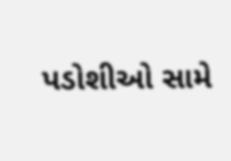પડોશીઓ સામે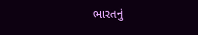ભારતનું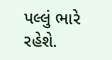પલ્લું ભારે રહેશે.